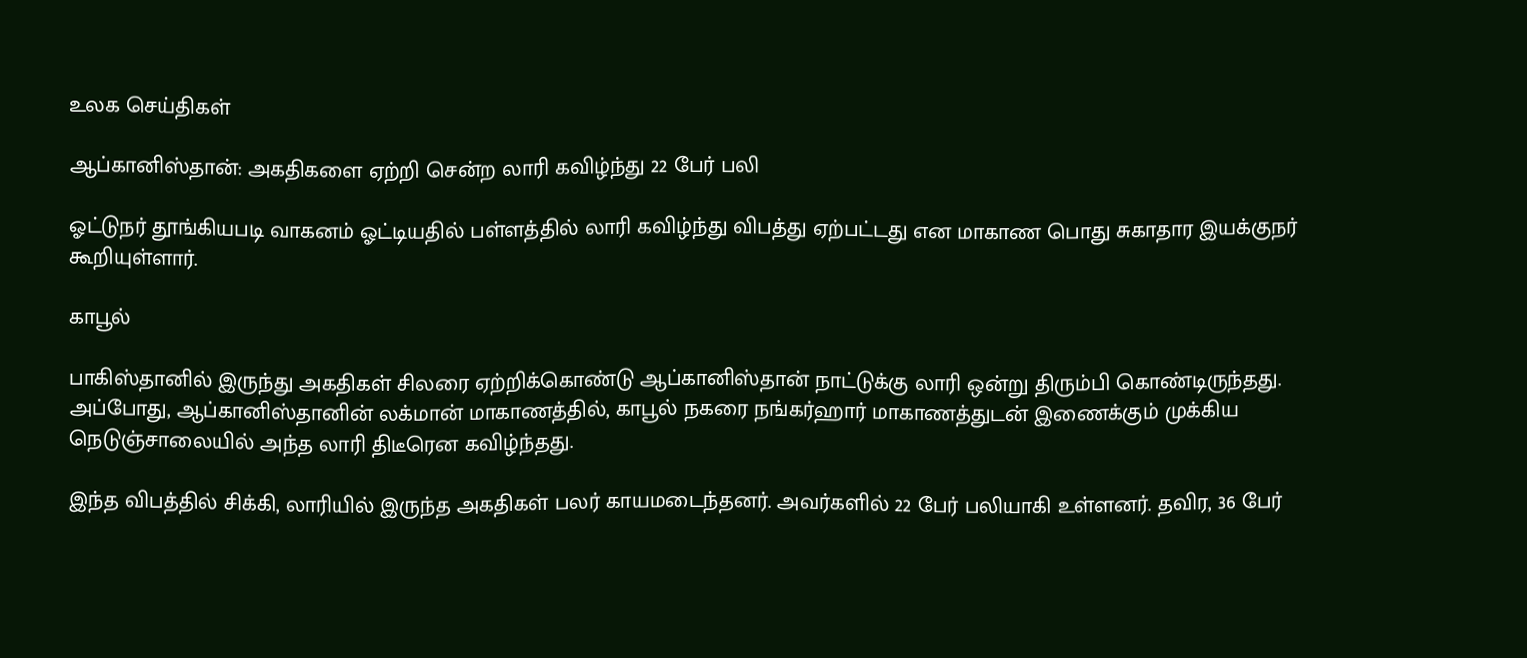உலக செய்திகள்

ஆப்கானிஸ்தான்: அகதிகளை ஏற்றி சென்ற லாரி கவிழ்ந்து 22 பேர் பலி

ஓட்டுநர் தூங்கியபடி வாகனம் ஓட்டியதில் பள்ளத்தில் லாரி கவிழ்ந்து விபத்து ஏற்பட்டது என மாகாண பொது சுகாதார இயக்குநர் கூறியுள்ளார்.

காபூல்

பாகிஸ்தானில் இருந்து அகதிகள் சிலரை ஏற்றிக்கொண்டு ஆப்கானிஸ்தான் நாட்டுக்கு லாரி ஒன்று திரும்பி கொண்டிருந்தது. அப்போது, ஆப்கானிஸ்தானின் லக்மான் மாகாணத்தில், காபூல் நகரை நங்கர்ஹார் மாகாணத்துடன் இணைக்கும் முக்கிய நெடுஞ்சாலையில் அந்த லாரி திடீரென கவிழ்ந்தது.

இந்த விபத்தில் சிக்கி, லாரியில் இருந்த அகதிகள் பலர் காயமடைந்தனர். அவர்களில் 22 பேர் பலியாகி உள்ளனர். தவிர, 36 பேர்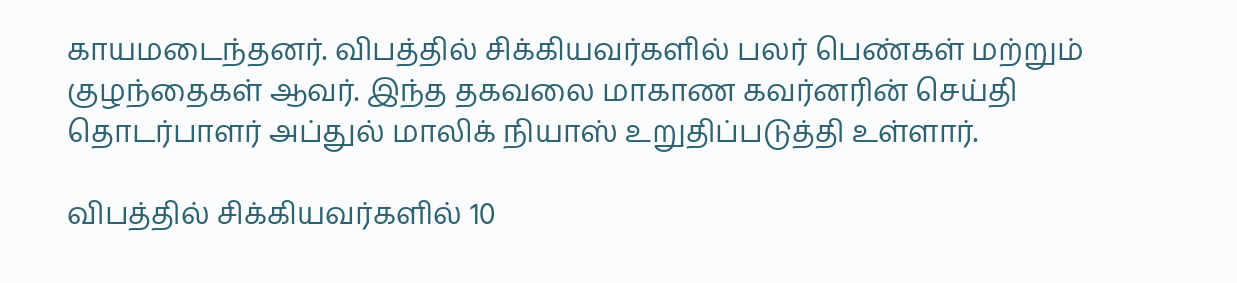காயமடைந்தனர். விபத்தில் சிக்கியவர்களில் பலர் பெண்கள் மற்றும் குழந்தைகள் ஆவர். இந்த தகவலை மாகாண கவர்னரின் செய்தி தொடர்பாளர் அப்துல் மாலிக் நியாஸ் உறுதிப்படுத்தி உள்ளார்.

விபத்தில் சிக்கியவர்களில் 10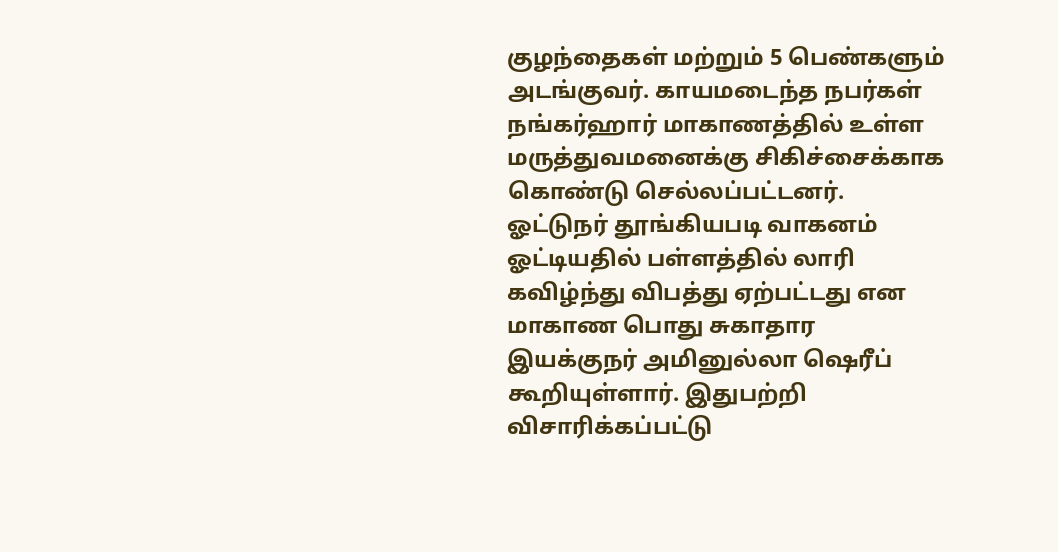குழந்தைகள் மற்றும் 5 பெண்களும் அடங்குவர். காயமடைந்த நபர்கள் நங்கர்ஹார் மாகாணத்தில் உள்ள மருத்துவமனைக்கு சிகிச்சைக்காக கொண்டு செல்லப்பட்டனர். ஓட்டுநர் தூங்கியபடி வாகனம் ஓட்டியதில் பள்ளத்தில் லாரி கவிழ்ந்து விபத்து ஏற்பட்டது என மாகாண பொது சுகாதார இயக்குநர் அமினுல்லா ஷெரீப் கூறியுள்ளார். இதுபற்றி விசாரிக்கப்பட்டு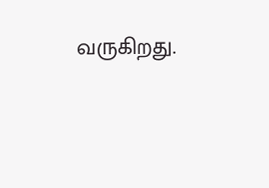வருகிறது.